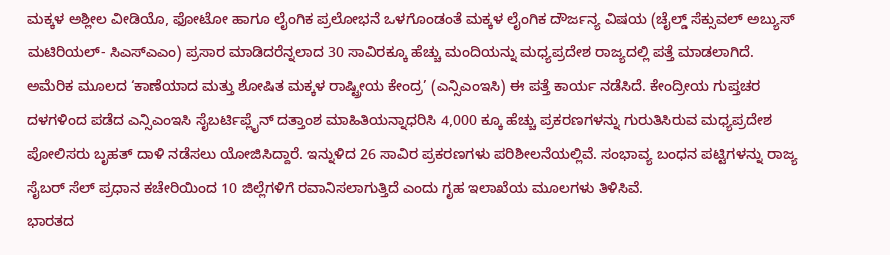ಮಕ್ಕಳ ಅಶ್ಲೀಲ ವೀಡಿಯೊ, ಫೋಟೋ ಹಾಗೂ ಲೈಂಗಿಕ ಪ್ರಲೋಭನೆ ಒಳಗೊಂಡಂತೆ ಮಕ್ಕಳ ಲೈಂಗಿಕ ದೌರ್ಜನ್ಯ ವಿಷಯ (ಚೈಲ್ಡ್ ಸೆಕ್ಸುವಲ್ ಅಬ್ಯುಸ್ ಮಟಿರಿಯಲ್- ಸಿಎಸ್ಎಎಂ) ಪ್ರಸಾರ ಮಾಡಿದರೆನ್ನಲಾದ 30 ಸಾವಿರಕ್ಕೂ ಹೆಚ್ಚು ಮಂದಿಯನ್ನು ಮಧ್ಯಪ್ರದೇಶ ರಾಜ್ಯದಲ್ಲಿ ಪತ್ತೆ ಮಾಡಲಾಗಿದೆ. ಅಮೆರಿಕ ಮೂಲದ ‘ಕಾಣೆಯಾದ ಮತ್ತು ಶೋಷಿತ ಮಕ್ಕಳ ರಾಷ್ಟ್ರೀಯ ಕೇಂದ್ರ’ (ಎನ್ಸಿಎಂಇಸಿ) ಈ ಪತ್ತೆ ಕಾರ್ಯ ನಡೆಸಿದೆ. ಕೇಂದ್ರೀಯ ಗುಪ್ತಚರ ದಳಗಳಿಂದ ಪಡೆದ ಎನ್ಸಿಎಂಇಸಿ ಸೈಬರ್ಟಿಪ್ಲೈನ್ ದತ್ತಾಂಶ ಮಾಹಿತಿಯನ್ನಾಧರಿಸಿ 4,000 ಕ್ಕೂ ಹೆಚ್ಚು ಪ್ರಕರಣಗಳನ್ನು ಗುರುತಿಸಿರುವ ಮಧ್ಯಪ್ರದೇಶ ಪೋಲಿಸರು ಬೃಹತ್ ದಾಳಿ ನಡೆಸಲು ಯೋಜಿಸಿದ್ದಾರೆ. ಇನ್ನುಳಿದ 26 ಸಾವಿರ ಪ್ರಕರಣಗಳು ಪರಿಶೀಲನೆಯಲ್ಲಿವೆ. ಸಂಭಾವ್ಯ ಬಂಧನ ಪಟ್ಟಿಗಳನ್ನು ರಾಜ್ಯ ಸೈಬರ್ ಸೆಲ್ ಪ್ರಧಾನ ಕಚೇರಿಯಿಂದ 10 ಜಿಲ್ಲೆಗಳಿಗೆ ರವಾನಿಸಲಾಗುತ್ತಿದೆ ಎಂದು ಗೃಹ ಇಲಾಖೆಯ ಮೂಲಗಳು ತಿಳಿಸಿವೆ.
ಭಾರತದ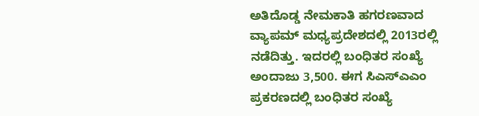ಅತಿದೊಡ್ಡ ನೇಮಕಾತಿ ಹಗರಣವಾದ ವ್ಯಾಪಮ್ ಮಧ್ಯಪ್ರದೇಶದಲ್ಲಿ 2013ರಲ್ಲಿ ನಡೆದಿತ್ತು. ಇದರಲ್ಲಿ ಬಂಧಿತರ ಸಂಖ್ಯೆ ಅಂದಾಜು 3,500. ಈಗ ಸಿಎಸ್ಎಎಂ ಪ್ರಕರಣದಲ್ಲಿ ಬಂಧಿತರ ಸಂಖ್ಯೆ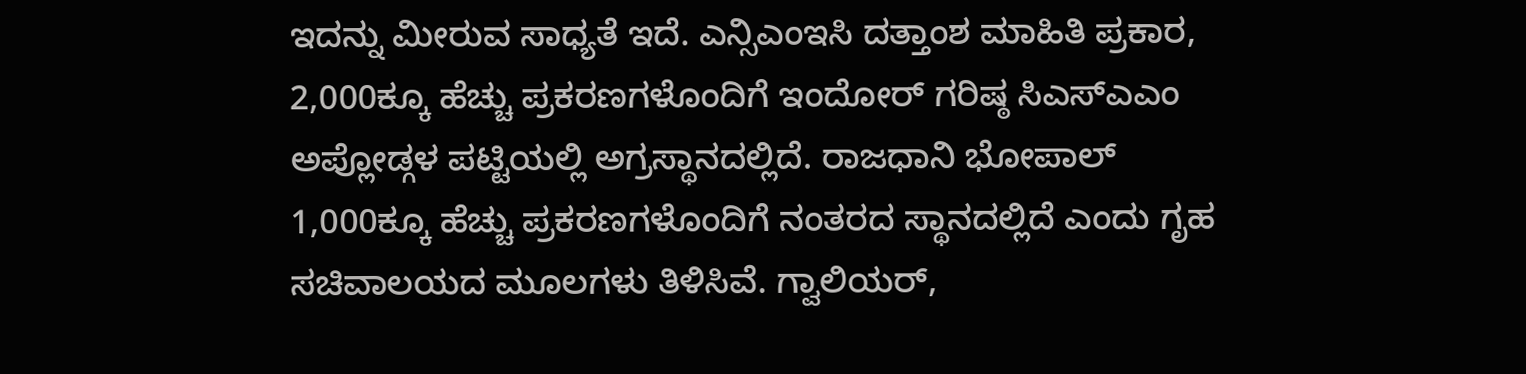ಇದನ್ನು ಮೀರುವ ಸಾಧ್ಯತೆ ಇದೆ. ಎನ್ಸಿಎಂಇಸಿ ದತ್ತಾಂಶ ಮಾಹಿತಿ ಪ್ರಕಾರ, 2,000ಕ್ಕೂ ಹೆಚ್ಚು ಪ್ರಕರಣಗಳೊಂದಿಗೆ ಇಂದೋರ್ ಗರಿಷ್ಠ ಸಿಎಸ್ಎಎಂ ಅಪ್ಲೋಡ್ಗಳ ಪಟ್ಟಿಯಲ್ಲಿ ಅಗ್ರಸ್ಥಾನದಲ್ಲಿದೆ. ರಾಜಧಾನಿ ಭೋಪಾಲ್ 1,000ಕ್ಕೂ ಹೆಚ್ಚು ಪ್ರಕರಣಗಳೊಂದಿಗೆ ನಂತರದ ಸ್ಥಾನದಲ್ಲಿದೆ ಎಂದು ಗೃಹ ಸಚಿವಾಲಯದ ಮೂಲಗಳು ತಿಳಿಸಿವೆ. ಗ್ವಾಲಿಯರ್,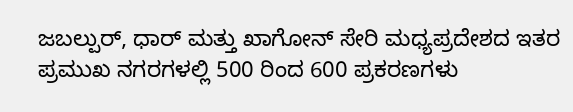ಜಬಲ್ಪುರ್, ಧಾರ್ ಮತ್ತು ಖಾಗೋನ್ ಸೇರಿ ಮಧ್ಯಪ್ರದೇಶದ ಇತರ ಪ್ರಮುಖ ನಗರಗಳಲ್ಲಿ 500 ರಿಂದ 600 ಪ್ರಕರಣಗಳು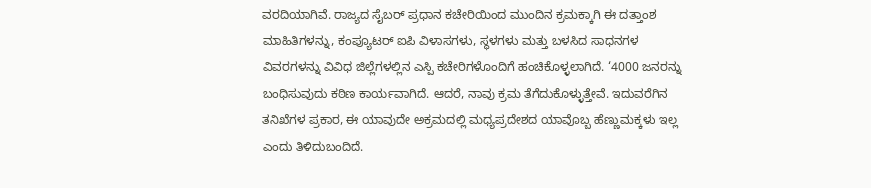ವರದಿಯಾಗಿವೆ. ರಾಜ್ಯದ ಸೈಬರ್ ಪ್ರಧಾನ ಕಚೇರಿಯಿಂದ ಮುಂದಿನ ಕ್ರಮಕ್ಕಾಗಿ ಈ ದತ್ತಾಂಶ ಮಾಹಿತಿಗಳನ್ನು, ಕಂಪ್ಯೂಟರ್ ಐಪಿ ವಿಳಾಸಗಳು, ಸ್ಥಳಗಳು ಮತ್ತು ಬಳಸಿದ ಸಾಧನಗಳ ವಿವರಗಳನ್ನು ವಿವಿಧ ಜಿಲ್ಲೆಗಳಲ್ಲಿನ ಎಸ್ಪಿ ಕಚೇರಿಗಳೊಂದಿಗೆ ಹಂಚಿಕೊಳ್ಳಲಾಗಿದೆ. ‘4000 ಜನರನ್ನು ಬಂಧಿಸುವುದು ಕಠಿಣ ಕಾರ್ಯವಾಗಿದೆ. ಆದರೆ, ನಾವು ಕ್ರಮ ತೆಗೆದುಕೊಳ್ಳುತ್ತೇವೆ. ಇದುವರೆಗಿನ ತನಿಖೆಗಳ ಪ್ರಕಾರ, ಈ ಯಾವುದೇ ಅಕ್ರಮದಲ್ಲಿ ಮಧ್ಯಪ್ರದೇಶದ ಯಾವೊಬ್ಬ ಹೆಣ್ಣುಮಕ್ಕಳು ಇಲ್ಲ ಎಂದು ತಿಳಿದುಬಂದಿದೆ.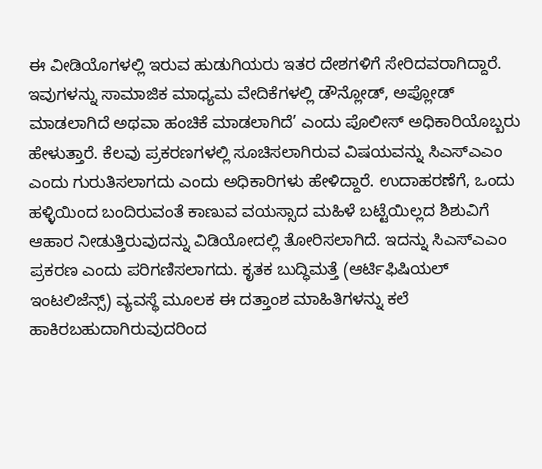ಈ ವೀಡಿಯೊಗಳಲ್ಲಿ ಇರುವ ಹುಡುಗಿಯರು ಇತರ ದೇಶಗಳಿಗೆ ಸೇರಿದವರಾಗಿದ್ದಾರೆ. ಇವುಗಳನ್ನು ಸಾಮಾಜಿಕ ಮಾಧ್ಯಮ ವೇದಿಕೆಗಳಲ್ಲಿ ಡೌನ್ಲೋಡ್, ಅಪ್ಲೋಡ್ ಮಾಡಲಾಗಿದೆ ಅಥವಾ ಹಂಚಿಕೆ ಮಾಡಲಾಗಿದೆ’ ಎಂದು ಪೊಲೀಸ್ ಅಧಿಕಾರಿಯೊಬ್ಬರು ಹೇಳುತ್ತಾರೆ. ಕೆಲವು ಪ್ರಕರಣಗಳಲ್ಲಿ ಸೂಚಿಸಲಾಗಿರುವ ವಿಷಯವನ್ನು ಸಿಎಸ್ಎಎಂ ಎಂದು ಗುರುತಿಸಲಾಗದು ಎಂದು ಅಧಿಕಾರಿಗಳು ಹೇಳಿದ್ದಾರೆ. ಉದಾಹರಣೆಗೆ, ಒಂದು ಹಳ್ಳಿಯಿಂದ ಬಂದಿರುವಂತೆ ಕಾಣುವ ವಯಸ್ಸಾದ ಮಹಿಳೆ ಬಟ್ಟೆಯಿಲ್ಲದ ಶಿಶುವಿಗೆ ಆಹಾರ ನೀಡುತ್ತಿರುವುದನ್ನು ವಿಡಿಯೋದಲ್ಲಿ ತೋರಿಸಲಾಗಿದೆ. ಇದನ್ನು ಸಿಎಸ್ಎಎಂ ಪ್ರಕರಣ ಎಂದು ಪರಿಗಣಿಸಲಾಗದು. ಕೃತಕ ಬುದ್ಧಿಮತ್ತೆ (ಆರ್ಟಿಫಿಷಿಯಲ್ ಇಂಟಲಿಜೆನ್ಸ್) ವ್ಯವಸ್ಥೆ ಮೂಲಕ ಈ ದತ್ತಾಂಶ ಮಾಹಿತಿಗಳನ್ನು ಕಲೆ ಹಾಕಿರಬಹುದಾಗಿರುವುದರಿಂದ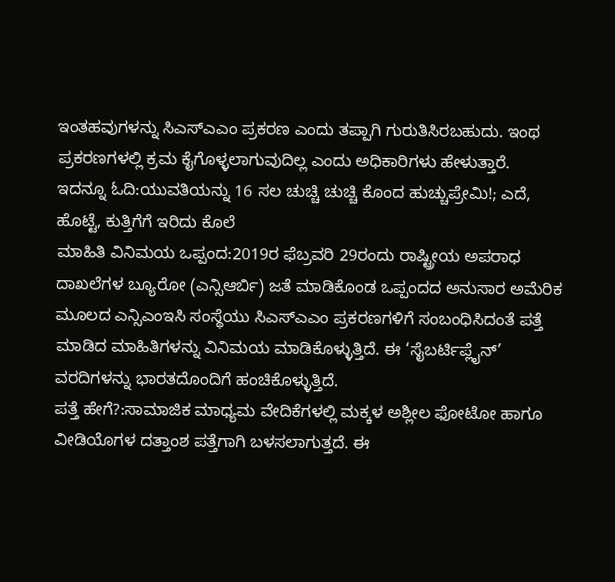ಇಂತಹವುಗಳನ್ನು ಸಿಎಸ್ಎಎಂ ಪ್ರಕರಣ ಎಂದು ತಪ್ಪಾಗಿ ಗುರುತಿಸಿರಬಹುದು. ಇಂಥ ಪ್ರಕರಣಗಳಲ್ಲಿ ಕ್ರಮ ಕೈಗೊಳ್ಳಲಾಗುವುದಿಲ್ಲ ಎಂದು ಅಧಿಕಾರಿಗಳು ಹೇಳುತ್ತಾರೆ.
ಇದನ್ನೂ ಓದಿ:ಯುವತಿಯನ್ನು 16 ಸಲ ಚುಚ್ಚಿ ಚುಚ್ಚಿ ಕೊಂದ ಹುಚ್ಚುಪ್ರೇಮಿ!; ಎದೆ, ಹೊಟ್ಟೆ, ಕುತ್ತಿಗೆಗೆ ಇರಿದು ಕೊಲೆ
ಮಾಹಿತಿ ವಿನಿಮಯ ಒಪ್ಪಂದ:2019ರ ಫೆಬ್ರವರಿ 29ರಂದು ರಾಷ್ಟ್ರೀಯ ಅಪರಾಧ ದಾಖಲೆಗಳ ಬ್ಯೂರೋ (ಎನ್ಸಿಆರ್ಬಿ) ಜತೆ ಮಾಡಿಕೊಂಡ ಒಪ್ಪಂದದ ಅನುಸಾರ ಅಮೆರಿಕ ಮೂಲದ ಎನ್ಸಿಎಂಇಸಿ ಸಂಸ್ಥೆಯು ಸಿಎಸ್ಎಎಂ ಪ್ರಕರಣಗಳಿಗೆ ಸಂಬಂಧಿಸಿದಂತೆ ಪತ್ತೆ ಮಾಡಿದ ಮಾಹಿತಿಗಳನ್ನು ವಿನಿಮಯ ಮಾಡಿಕೊಳ್ಳುತ್ತಿದೆ. ಈ ‘ಸೈಬರ್ಟಿಪ್ಲೈನ್’ ವರದಿಗಳನ್ನು ಭಾರತದೊಂದಿಗೆ ಹಂಚಿಕೊಳ್ಳುತ್ತಿದೆ.
ಪತ್ತೆ ಹೇಗೆ?:ಸಾಮಾಜಿಕ ಮಾಧ್ಯಮ ವೇದಿಕೆಗಳಲ್ಲಿ ಮಕ್ಕಳ ಅಶ್ಲೀಲ ಫೋಟೋ ಹಾಗೂ ವೀಡಿಯೊಗಳ ದತ್ತಾಂಶ ಪತ್ತೆಗಾಗಿ ಬಳಸಲಾಗುತ್ತದೆ. ಈ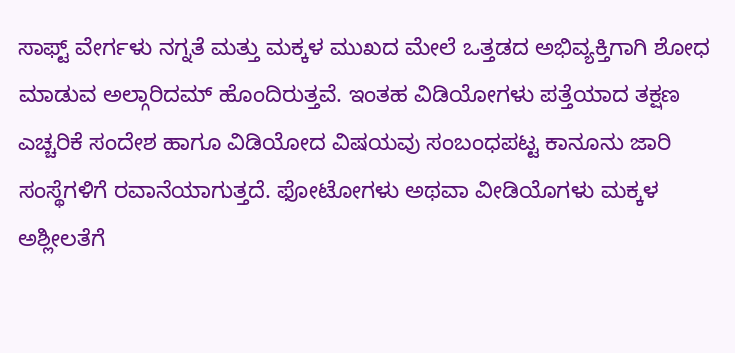ಸಾಫ್ಟ್ ವೇರ್ಗಳು ನಗ್ನತೆ ಮತ್ತು ಮಕ್ಕಳ ಮುಖದ ಮೇಲೆ ಒತ್ತಡದ ಅಭಿವ್ಯಕ್ತಿಗಾಗಿ ಶೋಧ ಮಾಡುವ ಅಲ್ಗಾರಿದಮ್ ಹೊಂದಿರುತ್ತವೆ. ಇಂತಹ ವಿಡಿಯೋಗಳು ಪತ್ತೆಯಾದ ತಕ್ಷಣ ಎಚ್ಚರಿಕೆ ಸಂದೇಶ ಹಾಗೂ ವಿಡಿಯೋದ ವಿಷಯವು ಸಂಬಂಧಪಟ್ಟ ಕಾನೂನು ಜಾರಿ ಸಂಸ್ಥೆಗಳಿಗೆ ರವಾನೆಯಾಗುತ್ತದೆ. ಫೋಟೋಗಳು ಅಥವಾ ವೀಡಿಯೊಗಳು ಮಕ್ಕಳ ಅಶ್ಲೀಲತೆಗೆ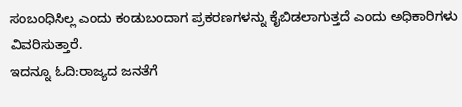ಸಂಬಂಧಿಸಿಲ್ಲ ಎಂದು ಕಂಡುಬಂದಾಗ ಪ್ರಕರಣಗಳನ್ನು ಕೈಬಿಡಲಾಗುತ್ತದೆ ಎಂದು ಅಧಿಕಾರಿಗಳು ವಿವರಿಸುತ್ತಾರೆ.
ಇದನ್ನೂ ಓದಿ:ರಾಜ್ಯದ ಜನತೆಗೆ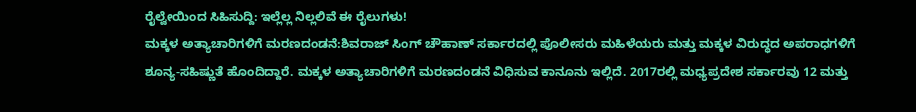ರೈಲ್ವೇಯಿಂದ ಸಿಹಿಸುದ್ದಿ: ಇಲ್ಲೆಲ್ಲ ನಿಲ್ಲಲಿವೆ ಈ ರೈಲುಗಳು!
ಮಕ್ಕಳ ಅತ್ಯಾಚಾರಿಗಳಿಗೆ ಮರಣದಂಡನೆ:ಶಿವರಾಜ್ ಸಿಂಗ್ ಚೌಹಾಣ್ ಸರ್ಕಾರದಲ್ಲಿ ಪೊಲೀಸರು ಮಹಿಳೆಯರು ಮತ್ತು ಮಕ್ಕಳ ವಿರುದ್ಧದ ಅಪರಾಧಗಳಿಗೆ ಶೂನ್ಯ-ಸಹಿಷ್ಣುತೆ ಹೊಂದಿದ್ದಾರೆ. ಮಕ್ಕಳ ಅತ್ಯಾಚಾರಿಗಳಿಗೆ ಮರಣದಂಡನೆ ವಿಧಿಸುವ ಕಾನೂನು ಇಲ್ಲಿದೆ. 2017ರಲ್ಲಿ ಮಧ್ಯಪ್ರದೇಶ ಸರ್ಕಾರವು 12 ಮತ್ತು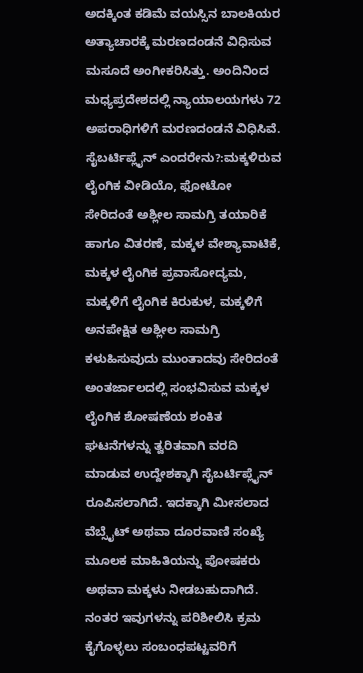ಅದಕ್ಕಿಂತ ಕಡಿಮೆ ವಯಸ್ಸಿನ ಬಾಲಕಿಯರ ಅತ್ಯಾಚಾರಕ್ಕೆ ಮರಣದಂಡನೆ ವಿಧಿಸುವ ಮಸೂದೆ ಅಂಗೀಕರಿಸಿತ್ತು. ಅಂದಿನಿಂದ ಮಧ್ಯಪ್ರದೇಶದಲ್ಲಿ ನ್ಯಾಯಾಲಯಗಳು 72 ಅಪರಾಧಿಗಳಿಗೆ ಮರಣದಂಡನೆ ವಿಧಿಸಿವೆ.
ಸೈಬರ್ಟಿಪ್ಲೈನ್ ಎಂದರೇನು?:ಮಕ್ಕಳಿರುವ ಲೈಂಗಿಕ ವೀಡಿಯೊ, ಫೋಟೋ ಸೇರಿದಂತೆ ಅಶ್ಲೀಲ ಸಾಮಗ್ರಿ ತಯಾರಿಕೆ ಹಾಗೂ ವಿತರಣೆ, ಮಕ್ಕಳ ವೇಶ್ಯಾವಾಟಿಕೆ, ಮಕ್ಕಳ ಲೈಂಗಿಕ ಪ್ರವಾಸೋದ್ಯಮ, ಮಕ್ಕಳಿಗೆ ಲೈಂಗಿಕ ಕಿರುಕುಳ, ಮಕ್ಕಳಿಗೆ ಅನಪೇಕ್ಷಿತ ಅಶ್ಲೀಲ ಸಾಮಗ್ರಿ ಕಳುಹಿಸುವುದು ಮುಂತಾದವು ಸೇರಿದಂತೆ ಅಂತರ್ಜಾಲದಲ್ಲಿ ಸಂಭವಿಸುವ ಮಕ್ಕಳ ಲೈಂಗಿಕ ಶೋಷಣೆಯ ಶಂಕಿತ ಘಟನೆಗಳನ್ನು ತ್ವರಿತವಾಗಿ ವರದಿ ಮಾಡುವ ಉದ್ದೇಶಕ್ಕಾಗಿ ಸೈಬರ್ಟಿಪ್ಲೈನ್ ರೂಪಿಸಲಾಗಿದೆ. ಇದಕ್ಕಾಗಿ ಮೀಸಲಾದ ವೆಬ್ಸೈಟ್ ಅಥವಾ ದೂರವಾಣಿ ಸಂಖ್ಯೆ ಮೂಲಕ ಮಾಹಿತಿಯನ್ನು ಪೋಷಕರು ಅಥವಾ ಮಕ್ಕಳು ನೀಡಬಹುದಾಗಿದೆ. ನಂತರ ಇವುಗಳನ್ನು ಪರಿಶೀಲಿಸಿ ಕ್ರಮ ಕೈಗೊಳ್ಳಲು ಸಂಬಂಧಪಟ್ಟವರಿಗೆ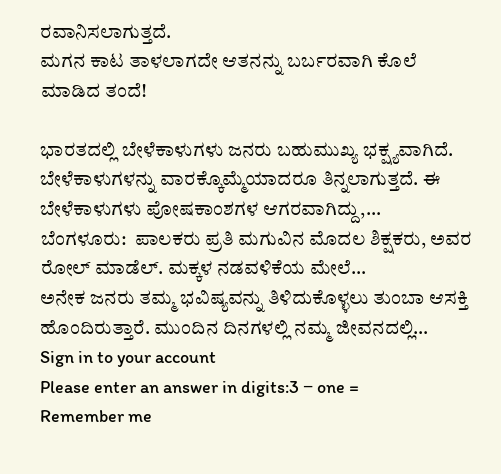ರವಾನಿಸಲಾಗುತ್ತದೆ.
ಮಗನ ಕಾಟ ತಾಳಲಾಗದೇ ಆತನನ್ನು ಬರ್ಬರವಾಗಿ ಕೊಲೆ ಮಾಡಿದ ತಂದೆ!

ಭಾರತದಲ್ಲಿ ಬೇಳೆಕಾಳುಗಳು ಜನರು ಬಹುಮುಖ್ಯ ಭಕ್ಷ್ಯವಾಗಿದೆ. ಬೇಳೆಕಾಳುಗಳನ್ನು ವಾರಕ್ಕೊಮ್ಮೆಯಾದರೂ ತಿನ್ನಲಾಗುತ್ತದೆ. ಈ ಬೇಳೆಕಾಳುಗಳು ಪೋಷಕಾಂಶಗಳ ಆಗರವಾಗಿದ್ದು,…
ಬೆಂಗಳೂರು:  ಪಾಲಕರು ಪ್ರತಿ ಮಗುವಿನ ಮೊದಲ ಶಿಕ್ಷಕರು, ಅವರ ರೋಲ್ ಮಾಡೆಲ್. ಮಕ್ಕಳ ನಡವಳಿಕೆಯ ಮೇಲೆ…
ಅನೇಕ ಜನರು ತಮ್ಮ ಭವಿಷ್ಯವನ್ನು ತಿಳಿದುಕೊಳ್ಳಲು ತುಂಬಾ ಆಸಕ್ತಿ ಹೊಂದಿರುತ್ತಾರೆ. ಮುಂದಿನ ದಿನಗಳಲ್ಲಿ ನಮ್ಮ ಜೀವನದಲ್ಲಿ…
Sign in to your account
Please enter an answer in digits:3 − one =
Remember me